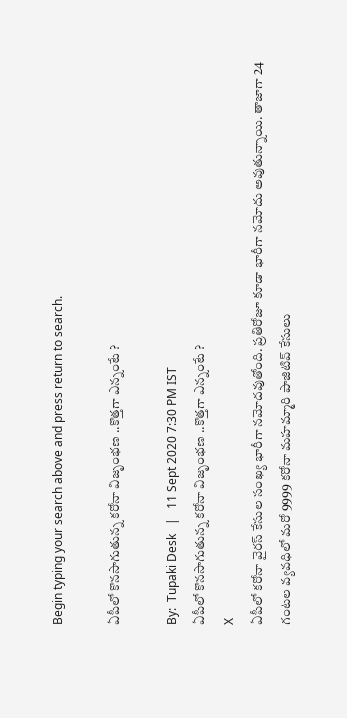Begin typing your search above and press return to search.

ఏపీలో కొనసాగుతున్న కరోనా విజృంభణ ..కొత్తగా ఎన్నంటే ?

By:  Tupaki Desk   |   11 Sept 2020 7:30 PM IST
ఏపీలో కొనసాగుతున్న కరోనా విజృంభణ ..కొత్తగా ఎన్నంటే ?
X
ఏపీలో కరోనా వైరస్ కేసుల సంఖ్య భారీగా నమోదవుతోంది. ప్రతిరోజూ కూడా భారీగా నమోదు అవుతున్నాయి. తాజాగా 24 గంటల వ్యవధిలో మరో 9999 కరోనా మహమ్మారి పాజిటివ్ కేసులు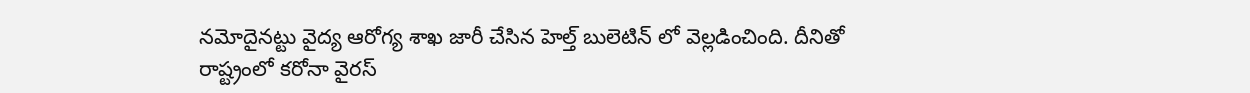నమోదైనట్టు వైద్య ఆరోగ్య శాఖ జారీ చేసిన హెల్త్ బులెటిన్ ‌లో వెల్లడించింది. దీనితో రాష్ట్రంలో కరోనా వైరస్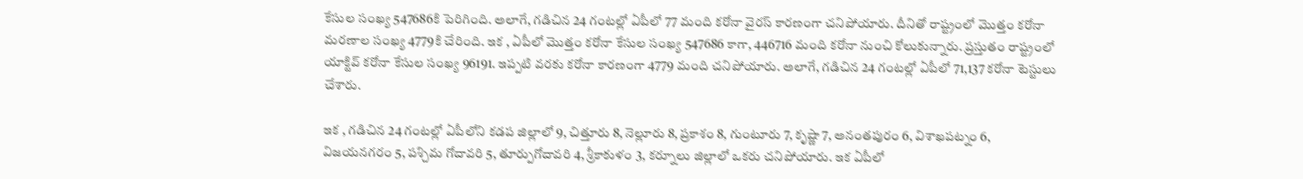కేసుల సంఖ్య 547686కి పెరిగింది. అలాగే, గడిచిన 24 గంటల్లో ఏపీలో 77 మంది కరోనా వైరస్ కారణంగా చనిపోయారు. దీనితో రాష్ట్రంలో మొత్తం కరోనా మరణాల సంఖ్య 4779కి చేరింది. ఇక , ఏపీలో మొత్తం కరోనా కేసుల సంఖ్య 547686 కాగా, 446716 మంది కరోనా నుంచి కోలుకున్నారు. ప్రస్తుతం రాష్ట్రంలో యాక్టివ్ కరోనా కేసుల సంఖ్య 96191. ఇప్పటి వరకు కరోనా కారణంగా 4779 మంది చనిపోయారు. అలాగే, గడిచిన 24 గంటల్లో ఏపీలో 71,137 కరోనా టెస్టులు చేశారు.

ఇక , గడిచిన 24 గంటల్లో ఏపీలోని కడప జిల్లాలో 9, చిత్తూరు 8, నెల్లూరు 8, ప్రకాశం 8, గుంటూరు 7, కృష్ణా 7, అనంతపురం 6, విశాఖపట్నం 6, విజయనగరం 5, పశ్చిమ గోదావరి 5, తూర్పుగోదావరి 4, శ్రీకాకుళం 3, కర్నూలు జిల్లాలో ఒకరు చనిపోయారు. ఇక ఏపీలో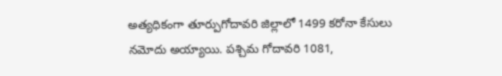అత్యధికంగా తూర్పుగోదావరి జిల్లాలో 1499 కరోనా కేసులు నమోదు అయ్యాయి. పశ్చిమ గోదావరి 1081,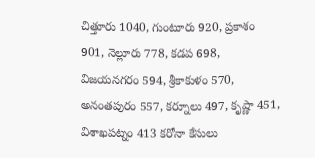చిత్తూరు 1040, గుంటూరు 920, ప్రకాశం 901, నెల్లూరు 778, కడప 698, విజయనగరం 594, శ్రీకాకుళం 570, అనంతపురం 557, కర్నూలు 497, కృష్ణా 451, విశాఖపట్నం 413 కరోనా కేసులు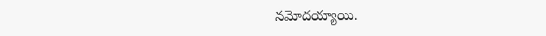నమోదయ్యాయి.